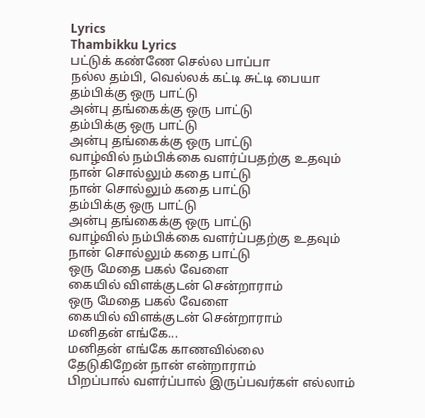Lyrics
Thambikku Lyrics
பட்டுக் கண்ணே செல்ல பாப்பா
நல்ல தம்பி, வெல்லக் கட்டி சுட்டி பையா
தம்பிக்கு ஒரு பாட்டு
அன்பு தங்கைக்கு ஒரு பாட்டு
தம்பிக்கு ஒரு பாட்டு
அன்பு தங்கைக்கு ஒரு பாட்டு
வாழ்வில் நம்பிக்கை வளர்ப்பதற்கு உதவும்
நான் சொல்லும் கதை பாட்டு
நான் சொல்லும் கதை பாட்டு
தம்பிக்கு ஒரு பாட்டு
அன்பு தங்கைக்கு ஒரு பாட்டு
வாழ்வில் நம்பிக்கை வளர்ப்பதற்கு உதவும்
நான் சொல்லும் கதை பாட்டு
ஒரு மேதை பகல் வேளை
கையில் விளக்குடன் சென்றாராம்
ஒரு மேதை பகல் வேளை
கையில் விளக்குடன் சென்றாராம்
மனிதன் எங்கே...
மனிதன் எங்கே காணவில்லை
தேடுகிறேன் நான் என்றாராம்
பிறப்பால் வளர்ப்பால் இருப்பவர்கள் எல்லாம்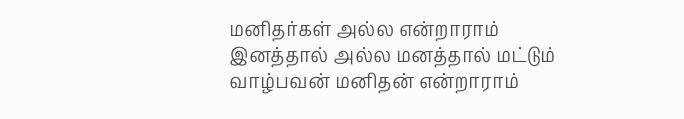மனிதர்கள் அல்ல என்றாராம்
இனத்தால் அல்ல மனத்தால் மட்டும்
வாழ்பவன் மனிதன் என்றாராம்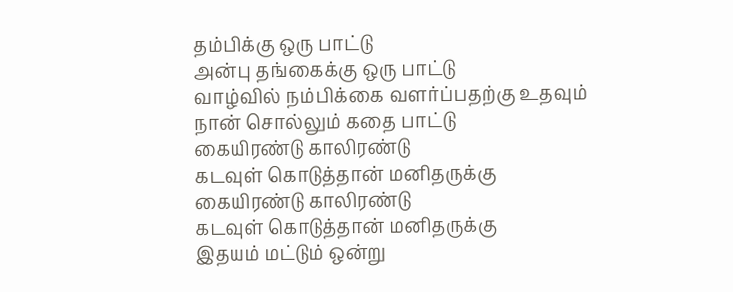தம்பிக்கு ஒரு பாட்டு
அன்பு தங்கைக்கு ஒரு பாட்டு
வாழ்வில் நம்பிக்கை வளர்ப்பதற்கு உதவும்
நான் சொல்லும் கதை பாட்டு
கையிரண்டு காலிரண்டு
கடவுள் கொடுத்தான் மனிதருக்கு
கையிரண்டு காலிரண்டு
கடவுள் கொடுத்தான் மனிதருக்கு
இதயம் மட்டும் ஒன்று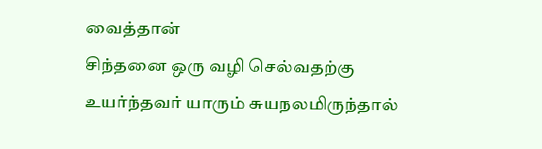வைத்தான்
சிந்தனை ஒரு வழி செல்வதற்கு
உயர்ந்தவர் யாரும் சுயநலமிருந்தால்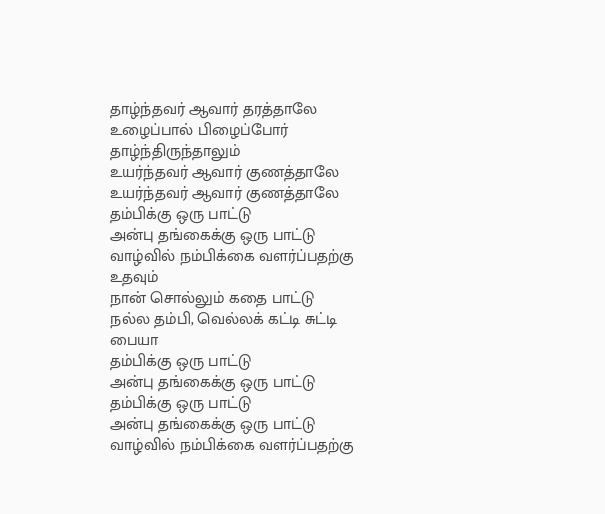தாழ்ந்தவர் ஆவார் தரத்தாலே
உழைப்பால் பிழைப்போர் தாழ்ந்திருந்தாலும்
உயர்ந்தவர் ஆவார் குணத்தாலே
உயர்ந்தவர் ஆவார் குணத்தாலே
தம்பிக்கு ஒரு பாட்டு
அன்பு தங்கைக்கு ஒரு பாட்டு
வாழ்வில் நம்பிக்கை வளர்ப்பதற்கு உதவும்
நான் சொல்லும் கதை பாட்டு
நல்ல தம்பி, வெல்லக் கட்டி சுட்டி பையா
தம்பிக்கு ஒரு பாட்டு
அன்பு தங்கைக்கு ஒரு பாட்டு
தம்பிக்கு ஒரு பாட்டு
அன்பு தங்கைக்கு ஒரு பாட்டு
வாழ்வில் நம்பிக்கை வளர்ப்பதற்கு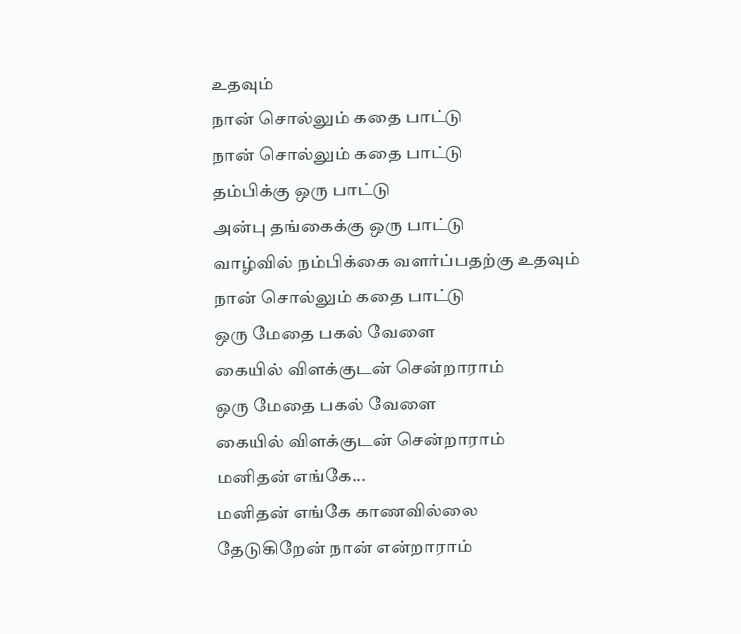உதவும்
நான் சொல்லும் கதை பாட்டு
நான் சொல்லும் கதை பாட்டு
தம்பிக்கு ஒரு பாட்டு
அன்பு தங்கைக்கு ஒரு பாட்டு
வாழ்வில் நம்பிக்கை வளர்ப்பதற்கு உதவும்
நான் சொல்லும் கதை பாட்டு
ஒரு மேதை பகல் வேளை
கையில் விளக்குடன் சென்றாராம்
ஒரு மேதை பகல் வேளை
கையில் விளக்குடன் சென்றாராம்
மனிதன் எங்கே...
மனிதன் எங்கே காணவில்லை
தேடுகிறேன் நான் என்றாராம்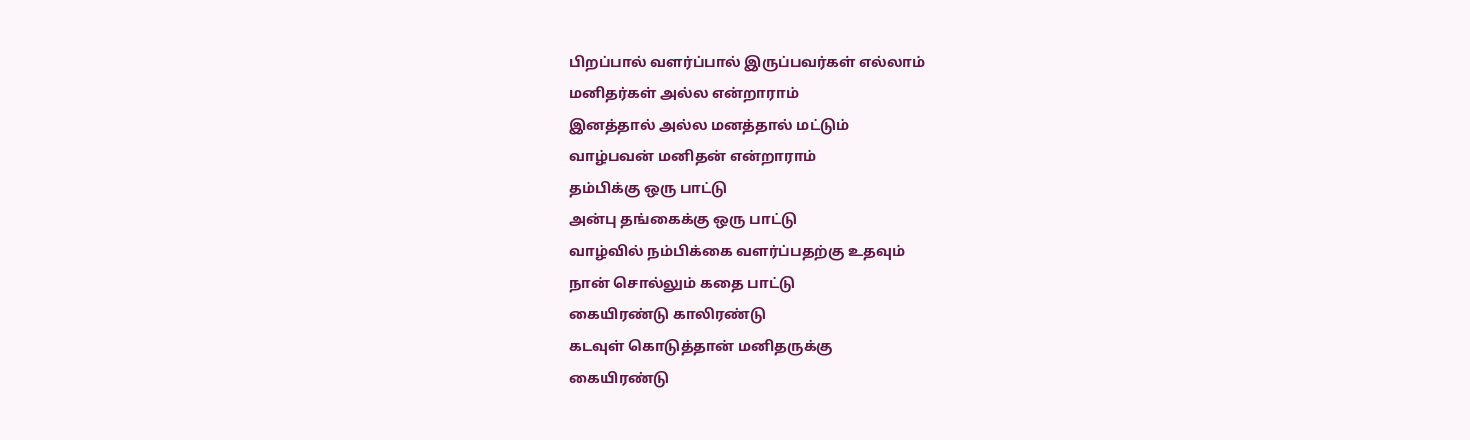பிறப்பால் வளர்ப்பால் இருப்பவர்கள் எல்லாம்
மனிதர்கள் அல்ல என்றாராம்
இனத்தால் அல்ல மனத்தால் மட்டும்
வாழ்பவன் மனிதன் என்றாராம்
தம்பிக்கு ஒரு பாட்டு
அன்பு தங்கைக்கு ஒரு பாட்டு
வாழ்வில் நம்பிக்கை வளர்ப்பதற்கு உதவும்
நான் சொல்லும் கதை பாட்டு
கையிரண்டு காலிரண்டு
கடவுள் கொடுத்தான் மனிதருக்கு
கையிரண்டு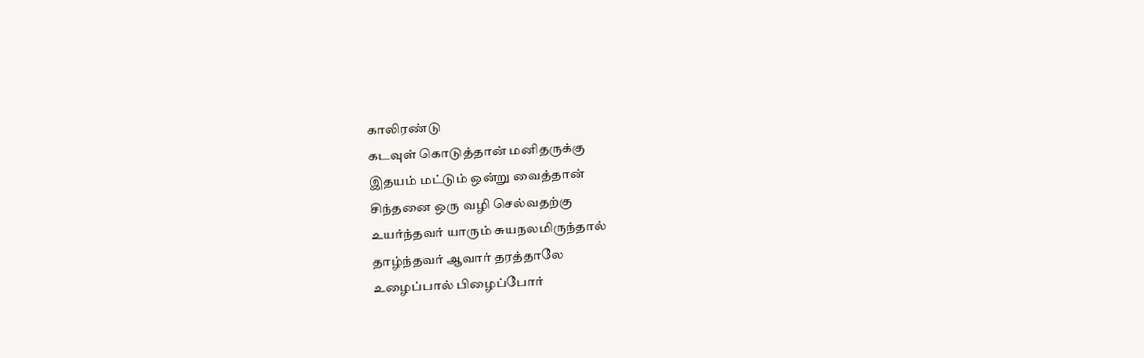காலிரண்டு
கடவுள் கொடுத்தான் மனிதருக்கு
இதயம் மட்டும் ஒன்று வைத்தான்
சிந்தனை ஒரு வழி செல்வதற்கு
உயர்ந்தவர் யாரும் சுயநலமிருந்தால்
தாழ்ந்தவர் ஆவார் தரத்தாலே
உழைப்பால் பிழைப்போர்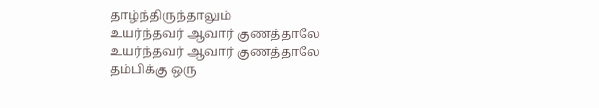தாழ்ந்திருந்தாலும்
உயர்ந்தவர் ஆவார் குணத்தாலே
உயர்ந்தவர் ஆவார் குணத்தாலே
தம்பிக்கு ஒரு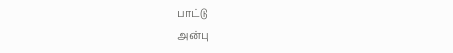பாட்டு
அன்பு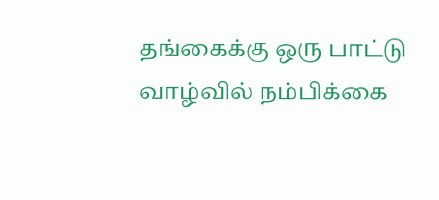தங்கைக்கு ஒரு பாட்டு
வாழ்வில் நம்பிக்கை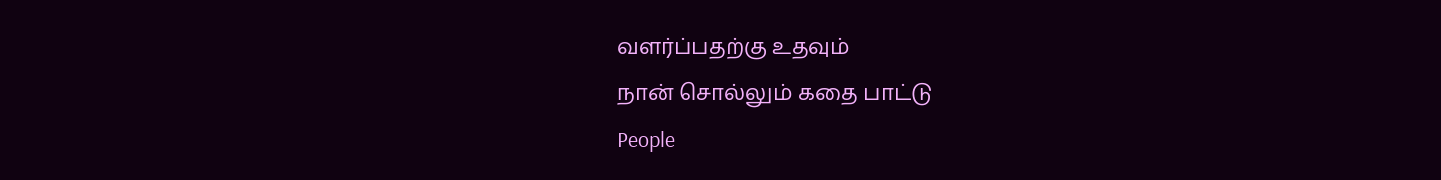வளர்ப்பதற்கு உதவும்
நான் சொல்லும் கதை பாட்டு
People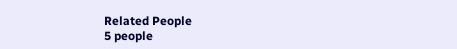Related People
5 people